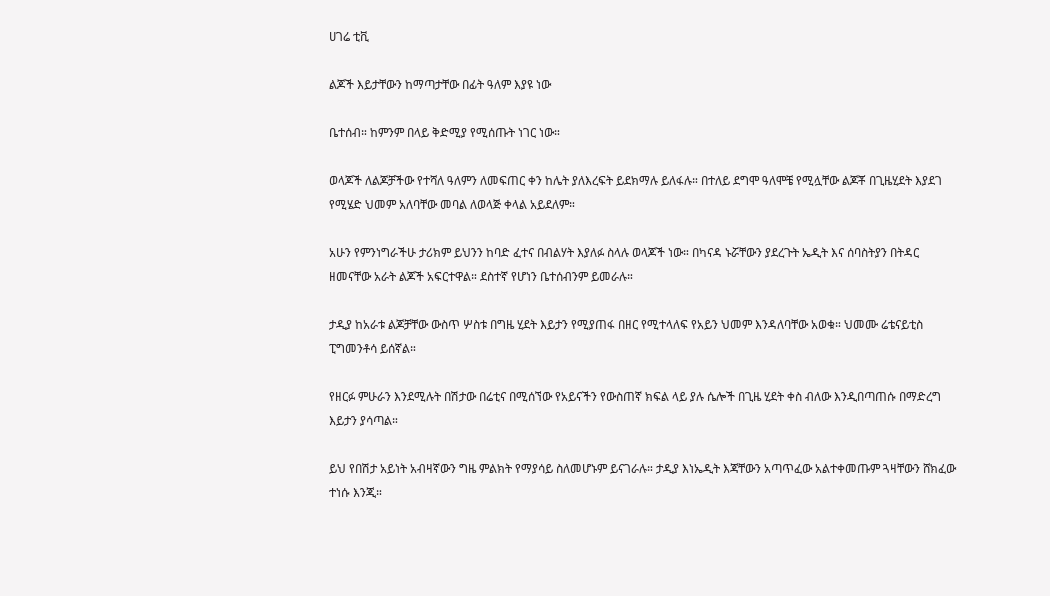ሀገሬ ቲቪ

ልጆች እይታቸውን ከማጣታቸው በፊት ዓለም እያዩ ነው

ቤተሰብ። ከምንም በላይ ቅድሚያ የሚሰጡት ነገር ነው።

ወላጆች ለልጆቻችው የተሻለ ዓለምን ለመፍጠር ቀን ከሌት ያለእረፍት ይደክማሉ ይለፋሉ። በተለይ ደግሞ ዓለሞቼ የሚሏቸው ልጆቾ በጊዜሂደት እያደገ የሚሄድ ህመም አለባቸው መባል ለወላጅ ቀላል አይደለም።

አሁን የምንነግራችሁ ታሪክም ይህንን ከባድ ፈተና በብልሃት እያለፉ ስላሉ ወላጆች ነው። በካናዳ ኑሯቸውን ያደረጉት ኤዲት እና ሰባስትያን በትዳር ዘመናቸው አራት ልጆች አፍርተዋል። ደስተኛ የሆነን ቤተሰብንም ይመራሉ።

ታዲያ ከአራቱ ልጆቻቸው ውስጥ ሦስቱ በግዜ ሂደት እይታን የሚያጠፋ በዘር የሚተላለፍ የአይን ህመም እንዳለባቸው አወቁ። ህመሙ ሬቴናይቲስ ፒግመንቶሳ ይሰኛል።

የዘርፉ ምሁራን እንደሚሉት በሽታው በሬቲና በሚሰኘው የአይናችን የውስጠኛ ክፍል ላይ ያሉ ሴሎች በጊዜ ሂደት ቀስ ብለው እንዲበጣጠሱ በማድረግ እይታን ያሳጣል።

ይህ የበሽታ አይነት አብዛኛውን ግዜ ምልክት የማያሳይ ስለመሆኑም ይናገራሉ። ታዲያ እነኤዲት እጃቸውን አጣጥፈው አልተቀመጡም ጓዛቸውን ሸክፈው ተነሱ እንጂ።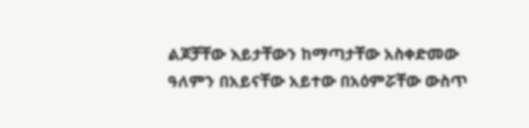ልጆቻቸው እይታቸውን ከማጣታቸው አስቀድመው ዓለምን በአይናቸው አይተው በአዕምሯቸው ውስጥ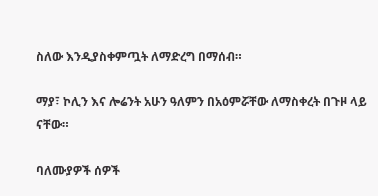ስለው እንዲያስቀምጧት ለማድረግ በማሰብ።

ማያ፣ ኮሊን እና ሎሬንት አሁን ዓለምን በአዕምሯቸው ለማስቀረት በጉዞ ላይ ናቸው።

ባለሙያዎች ሰዎች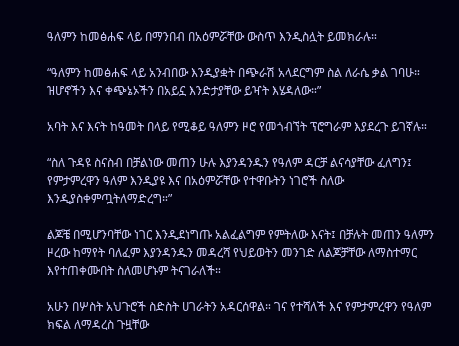ዓለምን ከመፅሐፍ ላይ በማንበብ በአዕምሯቸው ውስጥ እንዲስሏት ይመክራሉ።

“ዓለምን ከመፅሐፍ ላይ አንብበው እንዲያቋት በጭራሽ አላደርግም ስል ለራሴ ቃል ገባሁ። ዝሆኖችን እና ቀጭኔኦችን በአይኗ እንድታያቸው ይዣት እሄዳለው።”

አባት እና እናት ከዓመት በላይ የሚቆይ ዓለምን ዞሮ የመጎብኘት ፕሮግራም እያደረጉ ይገኛሉ።

“ስለ ጉዳዩ ስናስብ በቻልነው መጠን ሁሉ እያንዳንዱን የዓለም ዳርቻ ልናሳያቸው ፈለግን፤ የምታምረዋን ዓለም እንዲያዩ እና በአዕምሯቸው የተዋቡትን ነገሮች ስለው እንዲያስቀምጧትለማድረግ።”

ልጆቼ በሚሆንባቸው ነገር እንዲደነግጡ አልፈልግም የምትለው እናት፤ በቻሉት መጠን ዓለምን ዞረው ከማየት ባለፈም እያንዳንዱን መዳረሻ የህይወትን መንገድ ለልጆቻቸው ለማስተማር እየተጠቀሙበት ስለመሆኑም ትናገራለች።

አሁን በሦስት አህጉሮች ስድስት ሀገራትን አዳርሰዋል። ገና የተሻለች እና የምታምረዋን የዓለም ክፍል ለማዳረስ ጉዟቸው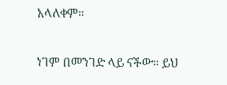አላለቀም።

ነገም በመንገድ ላይ ናችው። ይህ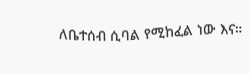ለቤተሰብ ሲባል የሚከፈል ነው እና።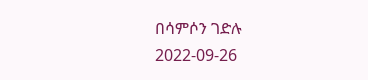በሳምሶን ገድሉ
2022-09-26